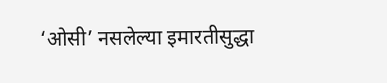‘ओसी’ नसलेल्या इमारतीसुद्धा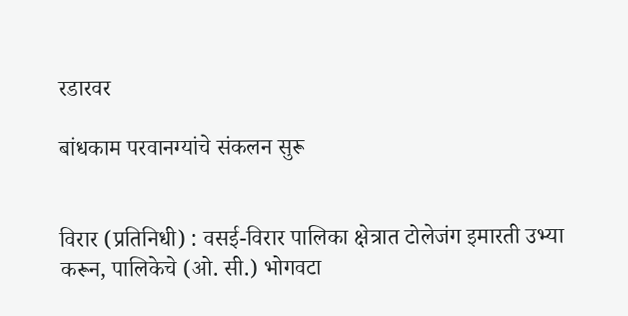रडारवर

बांधकाम परवानग्यांचे संकलन सुरू


विरार (प्रतिनिधी) : वसई-विरार पालिका क्षेत्रात टोलेजंग इमारती उभ्या करून, पालिकेचे (ओ. सी.) भोगवटा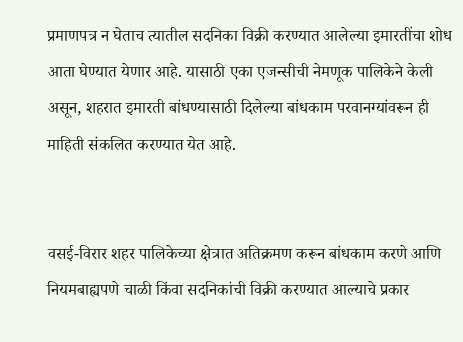प्रमाणपत्र न घेताच त्यातील सदनिका विक्री करण्यात आलेल्या इमारतींचा शोध आता घेण्यात येणार आहे. यासाठी एका एजन्सीची नेमणूक पालिकेने केली असून, शहरात इमारती बांधण्यासाठी दिलेल्या बांधकाम परवानग्यांवरून ही माहिती संकलित करण्यात येत आहे.


वसई-विरार शहर पालिकेच्या क्षेत्रात अतिक्रमण करून बांधकाम करणे आणि नियमबाह्यपणे चाळी किंवा सदनिकांची विक्री करण्यात आल्याचे प्रकार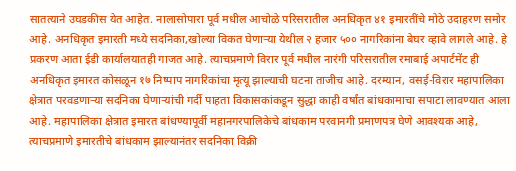सातत्याने उघडकीस येत आहेत. नालासोपारा पूर्व मधील आचोळे परिसरातील अनधिकृत ४१ इमारतींचे मोठे उदाहरण समोर आहे. अनधिकृत इमारती मध्ये सदनिका,खोल्या विकत घेणाऱ्या येथील २ हजार ५०० नागरिकांना बेघर व्हावे लागले आहे. हे प्रकरण आता ईडी कार्यालयातही गाजत आहे. त्याचप्रमाणे विरार पूर्व मधील नारंगी परिसरातील रमाबाई अपार्टमेंट ही अनधिकृत इमारत कोसळून १७ निष्पाप नागरिकांचा मृत्यू झाल्याची घटना ताजीच आहे. दरम्यान, वसई-विरार महापालिका क्षेत्रात परवडणाऱ्या सदनिका घेणाऱ्यांची गर्दी पाहता विकासकांकडून सुद्धा काही वर्षांत बांधकामाचा सपाटा लावण्यात आला आहे. महापालिका क्षेत्रात इमारत बांधण्यापूर्वी महानगरपालिकेचे बांधकाम परवानगी प्रमाणपत्र घेणे आवश्यक आहे, त्याचप्रमाणे इमारतीचे बांधकाम झाल्यानंतर सदनिका विक्री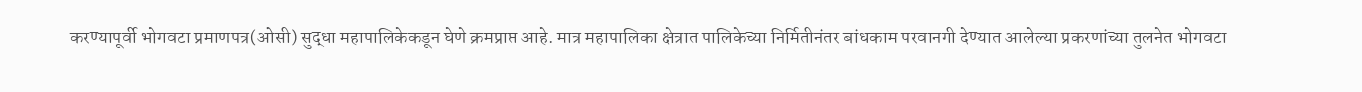करण्यापूर्वी भोगवटा प्रमाणपत्र(ओसी) सुद्धा महापालिकेकडून घेणे क्रमप्राप्त आहे. मात्र महापालिका क्षेत्रात पालिकेच्या निर्मितीनंतर बांधकाम परवानगी देण्यात आलेल्या प्रकरणांच्या तुलनेत भोगवटा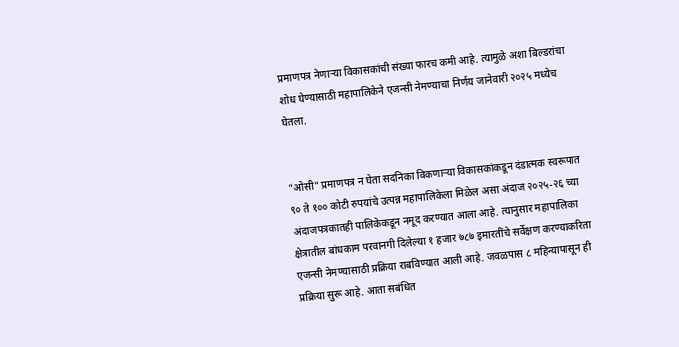प्रमाणपत्र नेणाऱ्या विकासकांची संख्या फारच कमी आहे. त्यामुळे अशा बिल्डरांचा शोध घेण्यासाठी महापालिकेने एजन्सी नेमण्याचा निर्णय जानेवारी २०२५ मध्येच घेतला.


"ओसी" प्रमाणपत्र न घेता सदनिका विकणाऱ्या विकासकांकडून दंडात्मक स्वरूपात ९० ते १०० कोटी रुपयांचे उत्पन्न महापालिकेला मिळेल असा अंदाज २०२५-२६ च्या अंदाजपत्रकातही पालिकेकडून नमूद करण्यात आला आहे. त्यानुसार महापालिका क्षेत्रातील बांधकाम परवानगी दिलेल्या १ हजार ७८७ इमारतींचे सर्वेक्षण करण्याकरिता एजन्सी नेमण्यासाठी प्रक्रिया राबविण्यात आली आहे. जवळपास ८ महिन्यापासून ही प्रक्रिया सुरू आहे. आता सबंधित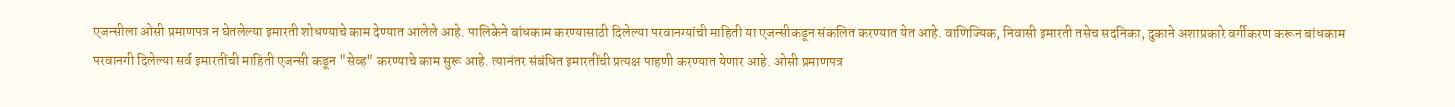एजन्सीला ओसी प्रमाणपत्र न घेतलेल्या इमारती शोधण्याचे काम देण्यात आलेले आहे. पालिकेने बांधकाम करण्यासाठी दिलेल्या परवानग्यांची माहिती या एजन्सीकडून संकलित करण्यात येत आहे. वाणिज्यिक, निवासी इमारती तसेच सदनिका, दुकाने अशाप्रकारे वर्गीकरण करून बांधकाम परवानगी दिलेल्या सर्व इमारतींची माहिती एजन्सी कडून "सेव्ह" करण्याचे काम सुरू आहे. त्यानंतर संबंधित इमारतींची प्रत्यक्ष पाहणी करण्यात येणार आहे. ओसी प्रमाणपत्र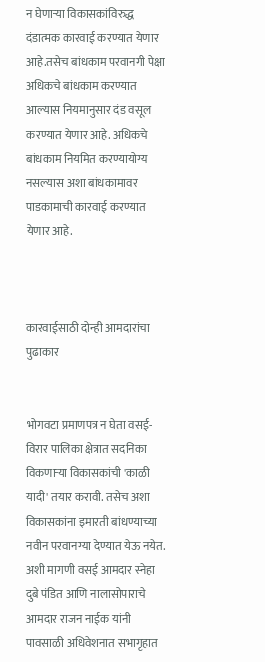न घेणाऱ्या विकासकांविरुद्ध दंडात्मक कारवाई करण्यात येणार आहे.तसेच बांधकाम परवानगी पेक्षा अधिकचे बांधकाम करण्यात आल्यास नियमानुसार दंड वसूल करण्यात येणार आहे. अधिकचे बांधकाम नियमित करण्यायोग्य नसल्यास अशा बांधकामावर पाडकामाची कारवाई करण्यात येणार आहे.



कारवाईसाठी दोन्ही आमदारांचा पुढाकार


भोगवटा प्रमाणपत्र न घेता वसई-विरार पालिका क्षेत्रात सदनिका विकणाऱ्या विकासकांची 'काळी यादी' तयार करावी. तसेच अशा विकासकांना इमारती बांधण्याच्या नवीन परवानग्या देण्यात येऊ नयेत. अशी मागणी वसई आमदार स्नेहा दुबे पंडित आणि नालासोपाराचे आमदार राजन नाईक यांनी पावसाळी अधिवेशनात सभागृहात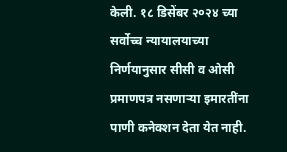केली. १८ डिसेंबर २०२४ च्या सर्वोच्च न्यायालयाच्या निर्णयानुसार सीसी व ओसी प्रमाणपत्र नसणाऱ्या इमारतींना पाणी कनेक्शन देता येत नाही.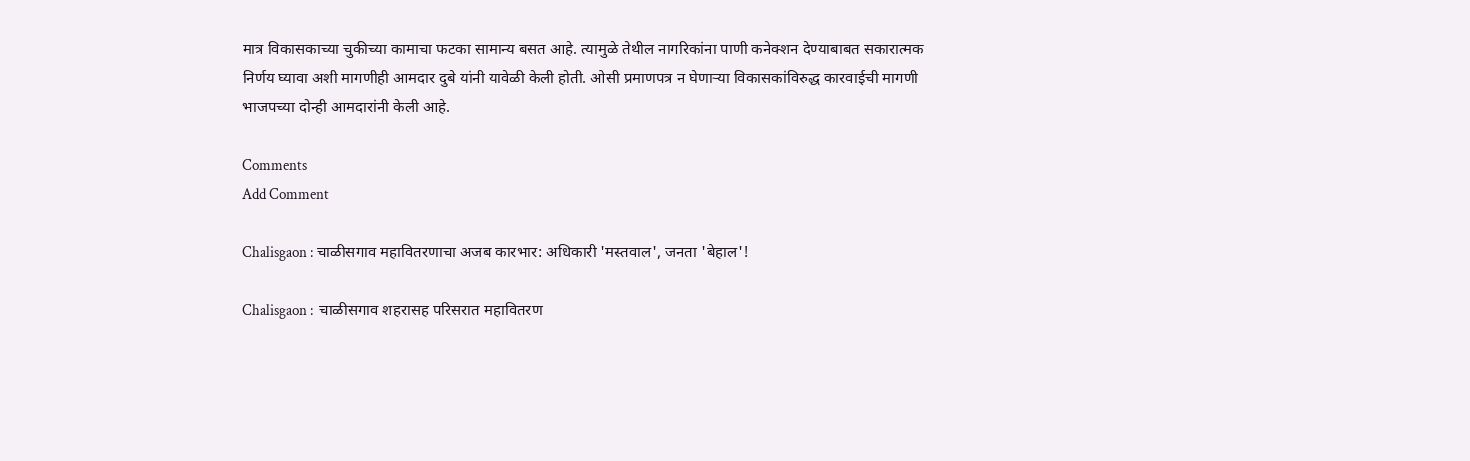मात्र विकासकाच्या चुकीच्या कामाचा फटका सामान्य बसत आहे. त्यामुळे तेथील नागरिकांना पाणी कनेक्शन देण्याबाबत सकारात्मक निर्णय घ्यावा अशी मागणीही आमदार दुबे यांनी यावेळी केली होती. ओसी प्रमाणपत्र न घेणाऱ्या विकासकांविरुद्ध कारवाईची मागणी भाजपच्या दोन्ही आमदारांनी केली आहे.

Comments
Add Comment

Chalisgaon : चाळीसगाव महावितरणाचा अजब कारभार: अधिकारी 'मस्तवाल', जनता 'बेहाल'!

Chalisgaon :  चाळीसगाव शहरासह परिसरात महावितरण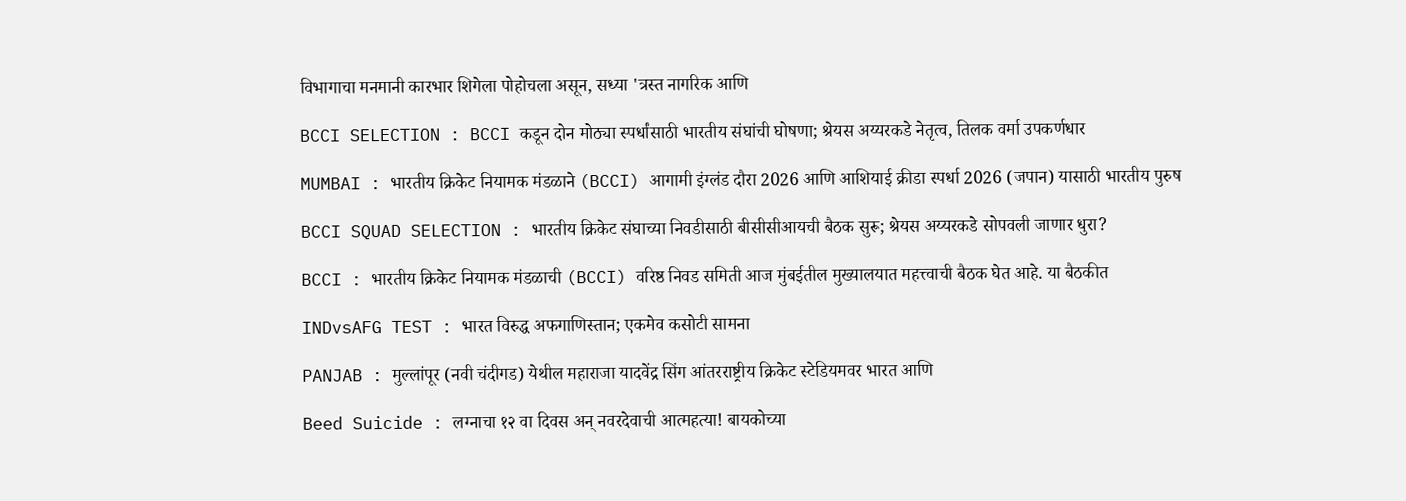विभागाचा मनमानी कारभार शिगेला पोहोचला असून, सध्या 'त्रस्त नागरिक आणि

BCCI SELECTION : BCCI कडून दोन मोठ्या स्पर्धांसाठी भारतीय संघांची घोषणा; श्रेयस अय्यरकडे नेतृत्व, तिलक वर्मा उपकर्णधार

MUMBAI : भारतीय क्रिकेट नियामक मंडळाने (BCCI) आगामी इंग्लंड दौरा 2026 आणि आशियाई क्रीडा स्पर्धा 2026 (जपान) यासाठी भारतीय पुरुष

BCCI SQUAD SELECTION : भारतीय क्रिकेट संघाच्या निवडीसाठी बीसीसीआयची बैठक सुरू; श्रेयस अय्यरकडे सोपवली जाणार धुरा?

BCCI : भारतीय क्रिकेट नियामक मंडळाची (BCCI) वरिष्ठ निवड समिती आज मुंबईतील मुख्यालयात महत्त्वाची बैठक घेत आहे. या बैठकीत

INDvsAFG TEST : भारत विरुद्ध अफगाणिस्तान; एकमेव कसोटी सामना

PANJAB : मुल्लांपूर (नवी चंदीगड) येथील महाराजा यादवेंद्र सिंग आंतरराष्ट्रीय क्रिकेट स्टेडियमवर भारत आणि

Beed Suicide : लग्नाचा १२ वा दिवस अन् नवरदेवाची आत्महत्या! बायकोच्या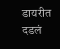डायरीत दडलं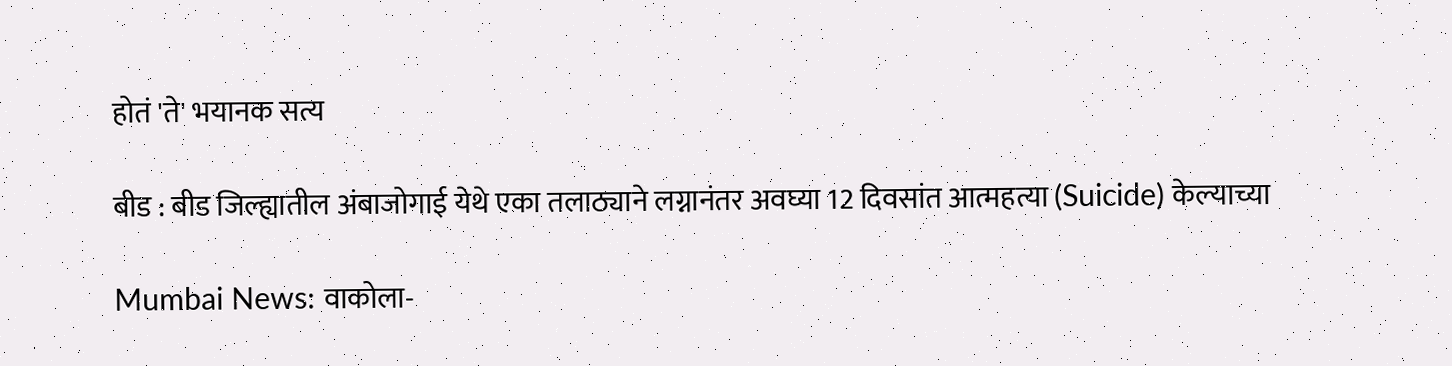होतं 'ते' भयानक सत्य

बीड : बीड जिल्ह्यातील अंबाजोगाई येथे एका तलाठ्याने लग्नानंतर अवघ्या 12 दिवसांत आत्महत्या (Suicide) केल्याच्या

Mumbai News: वाकोला-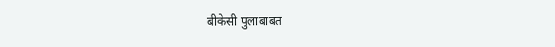बीकेसी पुलाबाबत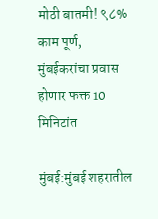मोठी बातमी! ९८% काम पूर्ण, मुंबईकरांचा प्रवास होणार फक्त 10 मिनिटांत

मुंबई:मुंबई शहरातील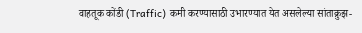वाहतूक कोंडी (Traffic) कमी करण्यासाठी उभारण्यात येत असलेल्या सांताक्रुझ-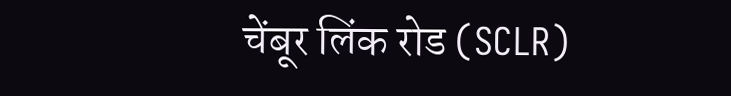चेंबूर लिंक रोड (SCLR)